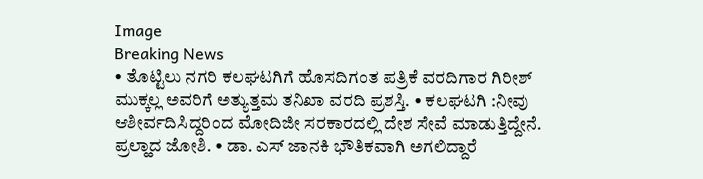Image
Breaking News
• ತೊಟ್ಟಿಲು ನಗರಿ ಕಲಘಟಗಿಗೆ ಹೊಸದಿಗಂತ ಪತ್ರಿಕೆ ವರದಿಗಾರ ಗಿರೀಶ್ ಮುಕ್ಕಲ್ಲ ಅವರಿಗೆ ಅತ್ಯುತ್ತಮ ತನಿಖಾ ವರದಿ ಪ್ರಶಸ್ತಿ. • ಕಲಘಟಗಿ :ನೀವು ಆಶೀರ್ವದಿಸಿದ್ದರಿಂದ ಮೋದಿಜೀ ಸರಕಾರದಲ್ಲಿ ದೇಶ ಸೇವೆ ಮಾಡುತ್ತಿದ್ದೇನೆ. ಪ್ರಲ್ಹಾದ ಜೋಶಿ. • ಡಾ. ಎಸ್ ಜಾನಕಿ ಭೌತಿಕವಾಗಿ ಅಗಲಿದ್ದಾರೆ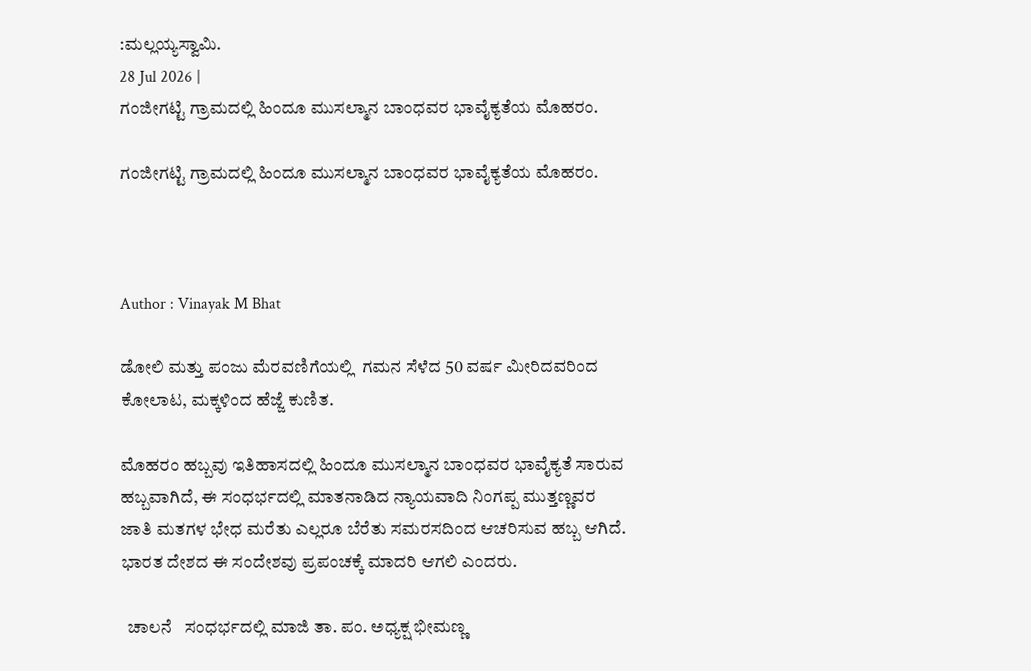:ಮಲ್ಲಯ್ಯಸ್ವಾಮಿ.
28 Jul 2026 |
ಗಂಜೀಗಟ್ಟಿ ಗ್ರಾಮದಲ್ಲಿ ಹಿಂದೂ ಮುಸಲ್ಮಾನ ಬಾಂಧವರ ಭಾವೈಕ್ಯತೆಯ ಮೊಹರಂ.

ಗಂಜೀಗಟ್ಟಿ ಗ್ರಾಮದಲ್ಲಿ ಹಿಂದೂ ಮುಸಲ್ಮಾನ ಬಾಂಧವರ ಭಾವೈಕ್ಯತೆಯ ಮೊಹರಂ.



Author : Vinayak M Bhat

ಡೋಲಿ ಮತ್ತು ಪಂಜು ಮೆರವಣಿಗೆಯಲ್ಲಿ  ಗಮನ ಸೆಳೆದ 50 ವರ್ಷ ಮೀರಿದವರಿಂದ ಕೋಲಾಟ, ಮಕ್ಕಳಿಂದ ಹೆಜ್ಜೆ ಕುಣಿತ.

ಮೊಹರಂ ಹಬ್ಬವು ಇತಿಹಾಸದಲ್ಲಿ ಹಿಂದೂ ಮುಸಲ್ಮಾನ ಬಾಂಧವರ ಭಾವೈಕ್ಯತೆ ಸಾರುವ ಹಬ್ಬವಾಗಿದೆ, ಈ ಸಂಧರ್ಭದಲ್ಲಿ ಮಾತನಾಡಿದ ನ್ಯಾಯವಾದಿ ನಿಂಗಪ್ಪ ಮುತ್ತಣ್ಣವರ ಜಾತಿ ಮತಗಳ ಭೇಧ ಮರೆತು ಎಲ್ಲರೂ ಬೆರೆತು ಸಮರಸದಿಂದ ಆಚರಿಸುವ ಹಬ್ಬ ಆಗಿದೆ. ಭಾರತ ದೇಶದ ಈ ಸಂದೇಶವು ಪ್ರಪಂಚಕ್ಕೆ ಮಾದರಿ ಆಗಲಿ ಎಂದರು.

  ಚಾಲನೆ   ಸಂಧರ್ಭದಲ್ಲಿ ಮಾಜಿ ತಾ. ಪಂ. ಅಧ್ಯಕ್ಷ ಭೀಮಣ್ಣ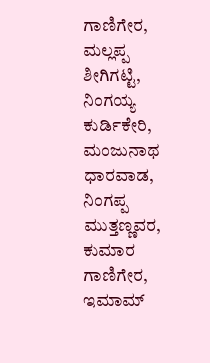ಗಾಣಿಗೇರ, ಮಲ್ಲಪ್ಪ ಶೀಗಿಗಟ್ಟಿ, ನಿಂಗಯ್ಯ ಕುರ್ಡಿಕೇರಿ, ಮಂಜುನಾಥ ಧಾರವಾಡ, ನಿಂಗಪ್ಪ ಮುತ್ತಣ್ಣವರ, ಕುಮಾರ ಗಾಣಿಗೇರ, ಇಮಾಮ್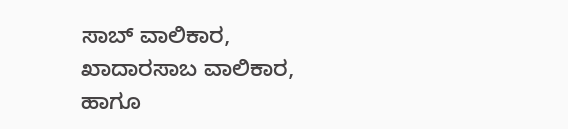ಸಾಬ್ ವಾಲಿಕಾರ, ಖಾದಾರಸಾಬ ವಾಲಿಕಾರ, ಹಾಗೂ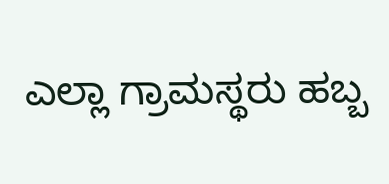ಎಲ್ಲಾ ಗ್ರಾಮಸ್ಥರು ಹಬ್ಬ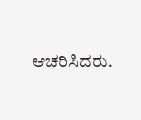ಆಚರಿಸಿದರು.